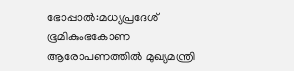ഭോപ്പാൽ:മധ്യപ്രദേശ് ഭൂമികുംഭകോണ ആരോപണത്തിൽ മുഖ്യമന്ത്രി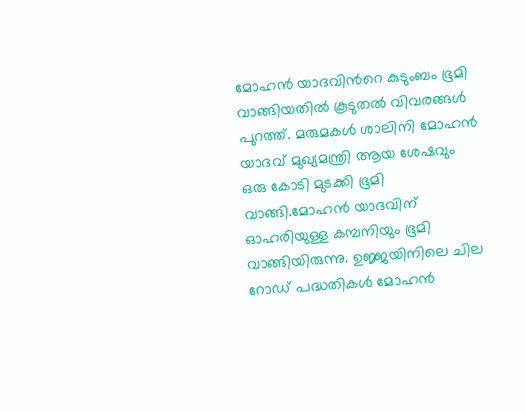മോഹൻ യാദവിൻറെ കുടുംബം ഭൂമി വാങ്ങിയതിൽ കൂടുതൽ വിവരങ്ങൾ പുറത്ത്. മരുമകൾ ശാലിനി മോഹൻ യാദവ് മുഖ്യമന്ത്രി ആയ ശേഷവും ഒരു കോടി മുടക്കി ഭൂമി വാങ്ങി.മോഹൻ യാദവിന് ഓഹരിയുള്ള കമ്പനിയും ഭൂമി വാങ്ങിയിരുന്നു. ഉജ്ജയിനിലെ ചില റോഡ് പദ്ധതികൾ മോഹൻ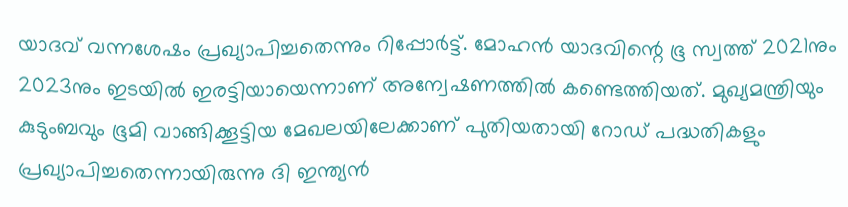യാദവ് വന്നശേഷം പ്രഖ്യാപിച്ചതെന്നും റിപ്പോർട്ട്. മോഹൻ യാദവിന്റെ ഭൂ സ്വത്ത് 2021നും 2023നും ഇടയിൽ ഇരട്ടിയായെന്നാണ് അന്വേഷണത്തിൽ കണ്ടെത്തിയത്. മുഖ്യമന്ത്രിയും കുടുംബവും ഭൂമി വാങ്ങിക്കൂട്ടിയ മേഖലയിലേക്കാണ് പുതിയതായി റോഡ് പദ്ധതികളും പ്രഖ്യാപിച്ചതെന്നായിരുന്നു ദി ഇന്ത്യൻ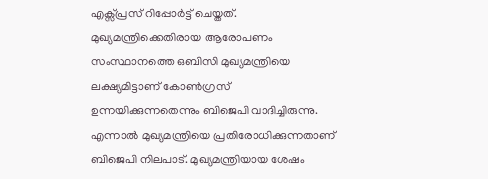എക്സ്പ്രസ് റിപ്പോർട്ട് ചെയ്തത്. മുഖ്യമന്ത്രിക്കെതിരായ ആരോപണം സംസ്ഥാനത്തെ ഒബിസി മുഖ്യമന്ത്രിയെ ലക്ഷ്യമിട്ടാണ് കോൺഗ്രസ് ഉന്നയിക്കുന്നതെന്നും ബിജെപി വാദിച്ചിരുന്നു.
എന്നാൽ മുഖ്യമന്ത്രിയെ പ്രതിരോധിക്കുന്നതാണ് ബിജെപി നിലപാട്. മുഖ്യമന്ത്രിയായ ശേഷം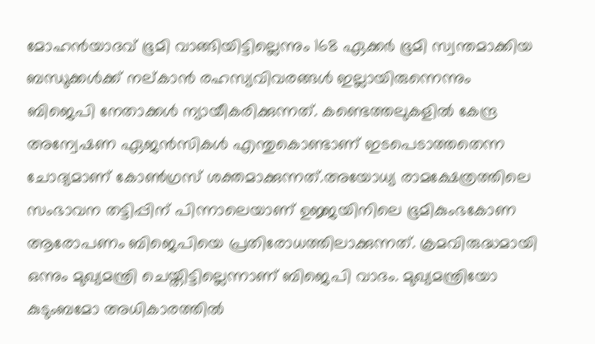മോഹൻയാദവ് ഭൂമി വാങ്ങിയിട്ടില്ലെന്നും 168 ഏക്കർ ഭൂമി സ്വന്തമാക്കിയ ബന്ധുക്കൾക്ക് നല്കാൻ രഹസ്യവിവരങ്ങൾ ഇല്ലായിരുന്നെന്നും ബിജെപി നേതാക്കൾ ന്യായീകരിക്കുന്നത്. കണ്ടെത്തലുകളിൽ കേന്ദ്ര അന്വേഷണ ഏജൻസികൾ എന്തുകൊണ്ടാണ് ഇടപെടാത്തതെന്ന ചോദ്യമാണ് കോൺഗ്രസ് ശക്തമാക്കുന്നത്.അയോധ്യ രാമക്ഷേത്രത്തിലെ സംഭാവന തട്ടിപ്പിന് പിന്നാലെയാണ് ഉജ്ജയിനിലെ ഭൂമികുംഭകോണ ആരോപണം ബിജെപിയെ പ്രതിരോധത്തിലാക്കുന്നത്. ക്രമവിരുദ്ധമായി ഒന്നും മുഖ്യമന്ത്രി ചെയ്തിട്ടില്ലെന്നാണ് ബിജെപി വാദം. മുഖ്യമന്ത്രിയോ കുടുംബമോ അധികാരത്തിൽ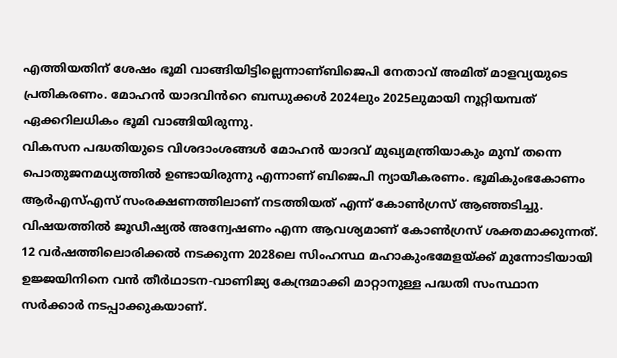എത്തിയതിന് ശേഷം ഭൂമി വാങ്ങിയിട്ടില്ലെന്നാണ്ബിജെപി നേതാവ് അമിത് മാളവ്യയുടെ പ്രതികരണം. മോഹൻ യാദവിൻറെ ബന്ധുക്കൾ 2024ലും 2025ലുമായി നൂറ്റിയമ്പത് ഏക്കറിലധികം ഭൂമി വാങ്ങിയിരുന്നു.
വികസന പദ്ധതിയുടെ വിശദാംശങ്ങൾ മോഹൻ യാദവ് മുഖ്യമന്ത്രിയാകും മുമ്പ് തന്നെ പൊതുജനമധ്യത്തിൽ ഉണ്ടായിരുന്നു എന്നാണ് ബിജെപി ന്യായീകരണം. ഭൂമികുംഭകോണം ആർഎസ്എസ് സംരക്ഷണത്തിലാണ് നടത്തിയത് എന്ന് കോൺഗ്രസ് ആഞ്ഞടിച്ചു. വിഷയത്തിൽ ജൂഡീഷ്യൽ അന്വേഷണം എന്ന ആവശ്യമാണ് കോൺഗ്രസ് ശക്തമാക്കുന്നത്. 12 വർഷത്തിലൊരിക്കൽ നടക്കുന്ന 2028ലെ സിംഹസ്ഥ മഹാകുംഭമേളയ്ക്ക് മുന്നോടിയായി ഉജ്ജയിനിനെ വൻ തീർഥാടന-വാണിജ്യ കേന്ദ്രമാക്കി മാറ്റാനുള്ള പദ്ധതി സംസ്ഥാന സർക്കാർ നടപ്പാക്കുകയാണ്.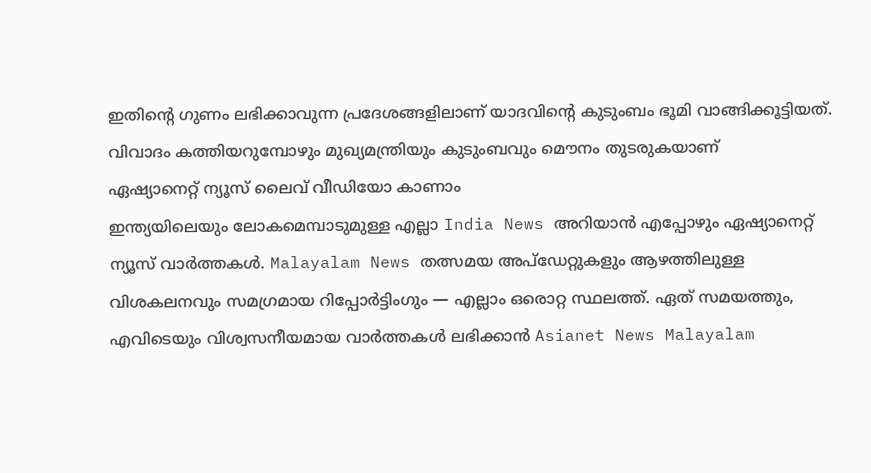ഇതിന്റെ ഗുണം ലഭിക്കാവുന്ന പ്രദേശങ്ങളിലാണ് യാദവിന്റെ കുടുംബം ഭൂമി വാങ്ങിക്കൂട്ടിയത്. വിവാദം കത്തിയറുമ്പോഴും മുഖ്യമന്ത്രിയും കുടുംബവും മൌനം തുടരുകയാണ്
ഏഷ്യാനെറ്റ് ന്യൂസ് ലൈവ് വീഡിയോ കാണാം
ഇന്ത്യയിലെയും ലോകമെമ്പാടുമുള്ള എല്ലാ India News അറിയാൻ എപ്പോഴും ഏഷ്യാനെറ്റ് ന്യൂസ് വാർത്തകൾ. Malayalam News തത്സമയ അപ്ഡേറ്റുകളും ആഴത്തിലുള്ള വിശകലനവും സമഗ്രമായ റിപ്പോർട്ടിംഗും — എല്ലാം ഒരൊറ്റ സ്ഥലത്ത്. ഏത് സമയത്തും, എവിടെയും വിശ്വസനീയമായ വാർത്തകൾ ലഭിക്കാൻ Asianet News Malayalam